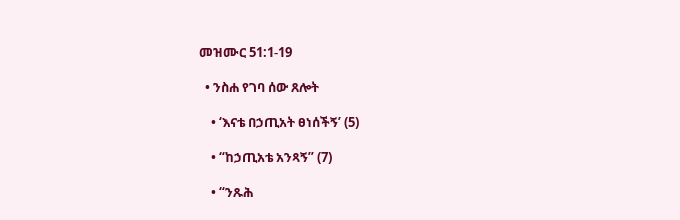መዝሙር 51:1-19

  • ንስሐ የገባ ሰው ጸሎት

    • ‘እናቴ በኃጢአት ፀነሰችኝ’ (5)

    • “ከኃጢአቴ አንጻኝ” (7)

    • “ንጹሕ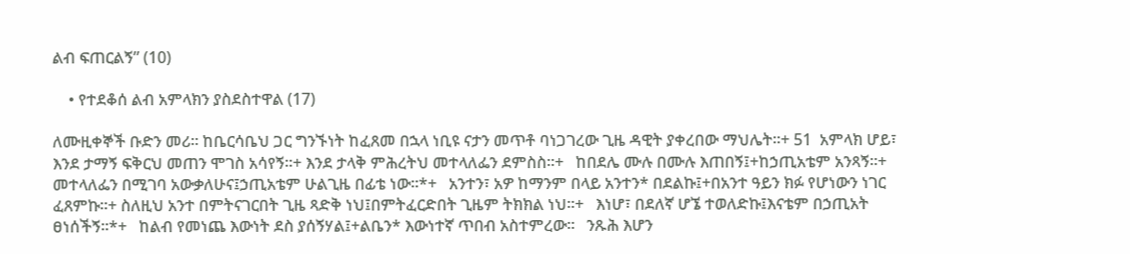ልብ ፍጠርልኝ” (10)

    • የተደቆሰ ልብ አምላክን ያስደስተዋል (17)

ለሙዚቀኞች ቡድን መሪ። ከቤርሳቤህ ጋር ግንኙነት ከፈጸመ በኋላ ነቢዩ ናታን መጥቶ ባነጋገረው ጊዜ ዳዊት ያቀረበው ማህሌት።+ 51  አምላክ ሆይ፣ እንደ ታማኝ ፍቅርህ መጠን ሞገስ አሳየኝ።+ እንደ ታላቅ ምሕረትህ መተላለፌን ደምስስ።+   ከበደሌ ሙሉ በሙሉ እጠበኝ፤+ከኃጢአቴም አንጻኝ።+   መተላለፌን በሚገባ አውቃለሁና፤ኃጢአቴም ሁልጊዜ በፊቴ ነው።*+   አንተን፣ አዎ ከማንም በላይ አንተን* በደልኩ፤+በአንተ ዓይን ክፉ የሆነውን ነገር ፈጸምኩ።+ ስለዚህ አንተ በምትናገርበት ጊዜ ጻድቅ ነህ፤በምትፈርድበት ጊዜም ትክክል ነህ።+   እነሆ፣ በደለኛ ሆኜ ተወለድኩ፤እናቴም በኃጢአት ፀነሰችኝ።*+   ከልብ የመነጨ እውነት ደስ ያሰኝሃል፤+ልቤን* እውነተኛ ጥበብ አስተምረው።   ንጹሕ እሆን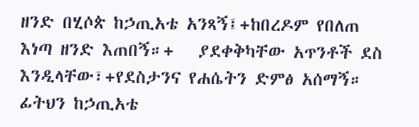ዘንድ በሂሶጵ ከኃጢአቴ አንጻኝ፤+ከበረዶም የበለጠ እነጣ ዘንድ እጠበኝ።+   ያደቀቅካቸው አጥንቶች ደስ እንዲላቸው፣+የደስታንና የሐሴትን ድምፅ አሰማኝ።   ፊትህን ከኃጢአቴ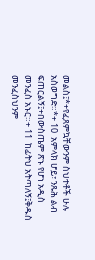መልስ፤*+የፈጸምኳቸውንም ስህተቶች ሁሉ አስወግድ።*+ 10  አምላክ ሆይ፣ ንጹሕ ልብ ፍጠርልኝ፤+በውስጤም ጽኑ የሆነ አዲስ መንፈስ አኑር።+ 11  ከፊትህ አትጣለኝ፤ቅዱስ መንፈስህንም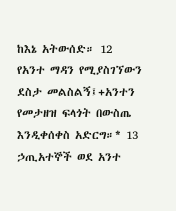ከእኔ አትውሰድ። 12  የአንተ ማዳን የሚያስገኘውን ደስታ መልስልኝ፤+አንተን የመታዘዝ ፍላጎት በውስጤ እንዲቀሰቀስ አድርግ።* 13  ኃጢአተኞች ወደ አንተ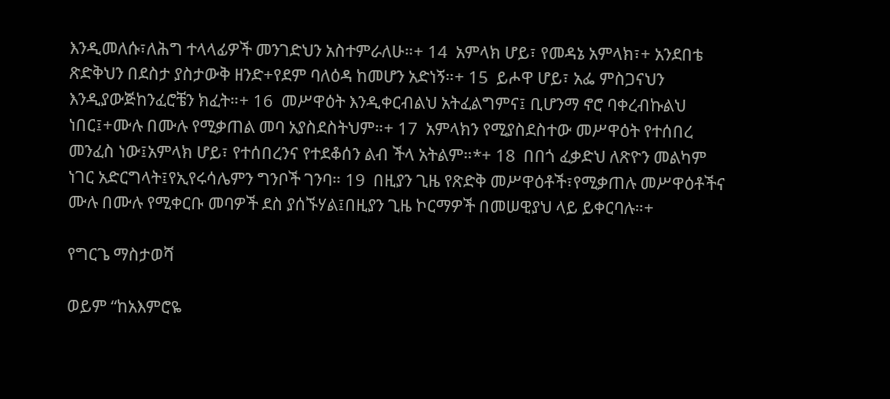እንዲመለሱ፣ለሕግ ተላላፊዎች መንገድህን አስተምራለሁ።+ 14  አምላክ ሆይ፣ የመዳኔ አምላክ፣+ አንደበቴ ጽድቅህን በደስታ ያስታውቅ ዘንድ+የደም ባለዕዳ ከመሆን አድነኝ።+ 15  ይሖዋ ሆይ፣ አፌ ምስጋናህን እንዲያውጅከንፈሮቼን ክፈት።+ 16  መሥዋዕት እንዲቀርብልህ አትፈልግምና፤ ቢሆንማ ኖሮ ባቀረብኩልህ ነበር፤+ሙሉ በሙሉ የሚቃጠል መባ አያስደስትህም።+ 17  አምላክን የሚያስደስተው መሥዋዕት የተሰበረ መንፈስ ነው፤አምላክ ሆይ፣ የተሰበረንና የተደቆሰን ልብ ችላ አትልም።*+ 18  በበጎ ፈቃድህ ለጽዮን መልካም ነገር አድርግላት፤የኢየሩሳሌምን ግንቦች ገንባ። 19  በዚያን ጊዜ የጽድቅ መሥዋዕቶች፣የሚቃጠሉ መሥዋዕቶችና ሙሉ በሙሉ የሚቀርቡ መባዎች ደስ ያሰኙሃል፤በዚያን ጊዜ ኮርማዎች በመሠዊያህ ላይ ይቀርባሉ።+

የግርጌ ማስታወሻ

ወይም “ከአእምሮዬ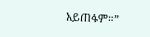አይጠፋም።”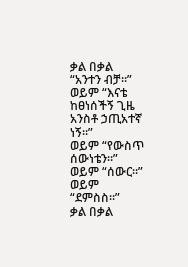ቃል በቃል “አንተን ብቻ።”
ወይም “እናቴ ከፀነሰችኝ ጊዜ አንስቶ ኃጢአተኛ ነኝ።”
ወይም “የውስጥ ሰውነቴን።”
ወይም “ሰውር።”
ወይም “ደምስስ።”
ቃል በቃል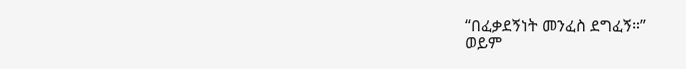“በፈቃደኝነት መንፈስ ደግፈኝ።”
ወይም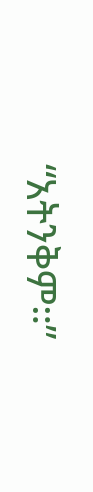“አትንቅም።”